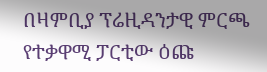በዛምቢያ ፕሬዚዳንታዊ ምርጫ የተቃዋሚ ፓርቲው ዕጩ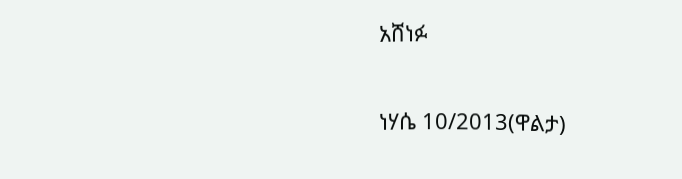አሸነፉ

ነሃሴ 10/2013(ዋልታ)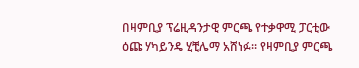በዛምቢያ ፕሬዚዳንታዊ ምርጫ የተቃዋሚ ፓርቲው ዕጩ ሃካይንዴ ሂቺሌማ አሸነፉ፡፡ የዛምቢያ ምርጫ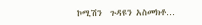ኮሚሽን  ጉዳዩን አስመክቶ…